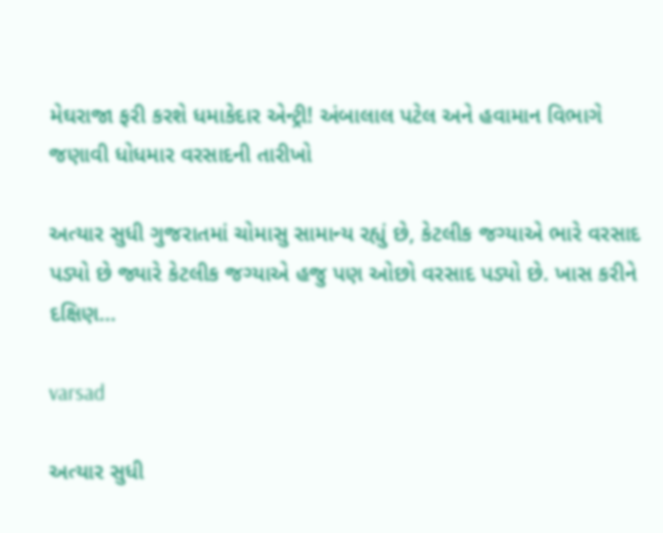મેઘરાજા ફરી કરશે ધમાકેદાર એન્ટ્રી! અંબાલાલ પટેલ અને હવામાન વિભાગે જણાવી ધોધમાર વરસાદની તારીખો

અત્યાર સુધી ગુજરાતમાં ચોમાસુ સામાન્ય રહ્યું છે, કેટલીક જગ્યાએ ભારે વરસાદ પડ્યો છે જ્યારે કેટલીક જગ્યાએ હજુ પણ ઓછો વરસાદ પડ્યો છે. ખાસ કરીને દક્ષિણ…

varsad

અત્યાર સુધી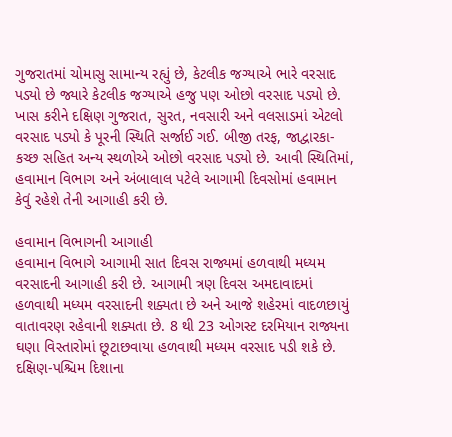ગુજરાતમાં ચોમાસુ સામાન્ય રહ્યું છે, કેટલીક જગ્યાએ ભારે વરસાદ પડ્યો છે જ્યારે કેટલીક જગ્યાએ હજુ પણ ઓછો વરસાદ પડ્યો છે. ખાસ કરીને દક્ષિણ ગુજરાત, સુરત, નવસારી અને વલસાડમાં એટલો વરસાદ પડ્યો કે પૂરની સ્થિતિ સર્જાઈ ગઈ. બીજી તરફ, જાદ્વારકા-કચ્છ સહિત અન્ય સ્થળોએ ઓછો વરસાદ પડ્યો છે. આવી સ્થિતિમાં, હવામાન વિભાગ અને અંબાલાલ પટેલે આગામી દિવસોમાં હવામાન કેવું રહેશે તેની આગાહી કરી છે.

હવામાન વિભાગની આગાહી
હવામાન વિભાગે આગામી સાત દિવસ રાજ્યમાં હળવાથી મધ્યમ વરસાદની આગાહી કરી છે. આગામી ત્રણ દિવસ અમદાવાદમાં હળવાથી મધ્યમ વરસાદની શક્યતા છે અને આજે શહેરમાં વાદળછાયું વાતાવરણ રહેવાની શક્યતા છે. 8 થી 23 ઓગસ્ટ દરમિયાન રાજ્યના ઘણા વિસ્તારોમાં છૂટાછવાયા હળવાથી મધ્યમ વરસાદ પડી શકે છે. દક્ષિણ-પશ્ચિમ દિશાના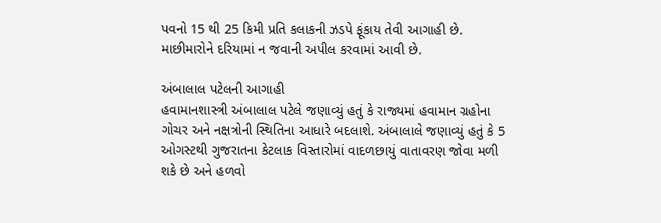પવનો 15 થી 25 કિમી પ્રતિ કલાકની ઝડપે ફૂંકાય તેવી આગાહી છે. માછીમારોને દરિયામાં ન જવાની અપીલ કરવામાં આવી છે.

અંબાલાલ પટેલની આગાહી
હવામાનશાસ્ત્રી અંબાલાલ પટેલે જણાવ્યું હતું કે રાજ્યમાં હવામાન ગ્રહોના ગોચર અને નક્ષત્રોની સ્થિતિના આધારે બદલાશે. અંબાલાલે જણાવ્યું હતું કે 5 ઓગસ્ટથી ગુજરાતના કેટલાક વિસ્તારોમાં વાદળછાયું વાતાવરણ જોવા મળી શકે છે અને હળવો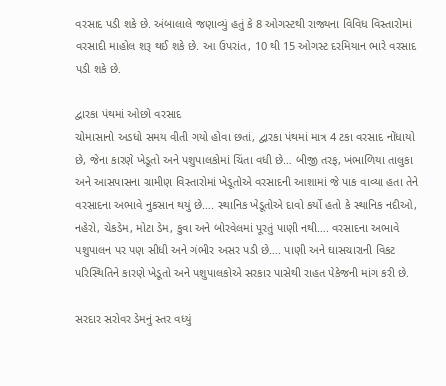વરસાદ પડી શકે છે. અંબાલાલે જણાવ્યું હતું કે 8 ઓગસ્ટથી રાજ્યના વિવિધ વિસ્તારોમાં વરસાદી માહોલ શરૂ થઈ શકે છે. આ ઉપરાંત, 10 થી 15 ઓગસ્ટ દરમિયાન ભારે વરસાદ પડી શકે છે.

દ્વારકા પંથમાં ઓછો વરસાદ
ચોમાસાનો અડધો સમય વીતી ગયો હોવા છતાં, દ્વારકા પંથમાં માત્ર 4 ટકા વરસાદ નોંધાયો છે, જેના કારણે ખેડૂતો અને પશુપાલકોમાં ચિંતા વધી છે… બીજી તરફ, ખંભાળિયા તાલુકા અને આસપાસના ગ્રામીણ વિસ્તારોમાં ખેડૂતોએ વરસાદની આશામાં જે પાક વાવ્યા હતા તેને વરસાદના અભાવે નુકસાન થયું છે…. સ્થાનિક ખેડૂતોએ દાવો કર્યો હતો કે સ્થાનિક નદીઓ, નહેરો, ચેકડેમ, મોટા ડેમ, કુવા અને બોરવેલમાં પૂરતું પાણી નથી…. વરસાદના અભાવે પશુપાલન પર પણ સીધી અને ગંભીર અસર પડી છે…. પાણી અને ઘાસચારાની વિકટ પરિસ્થિતિને કારણે ખેડૂતો અને પશુપાલકોએ સરકાર પાસેથી રાહત પેકેજની માંગ કરી છે.

સરદાર સરોવર ડેમનું સ્તર વધ્યું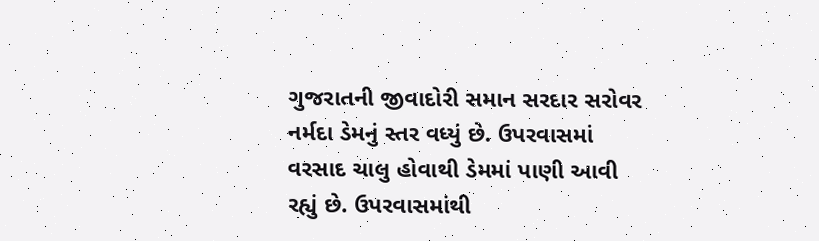ગુજરાતની જીવાદોરી સમાન સરદાર સરોવર નર્મદા ડેમનું સ્તર વધ્યું છે. ઉપરવાસમાં વરસાદ ચાલુ હોવાથી ડેમમાં પાણી આવી રહ્યું છે. ઉપરવાસમાંથી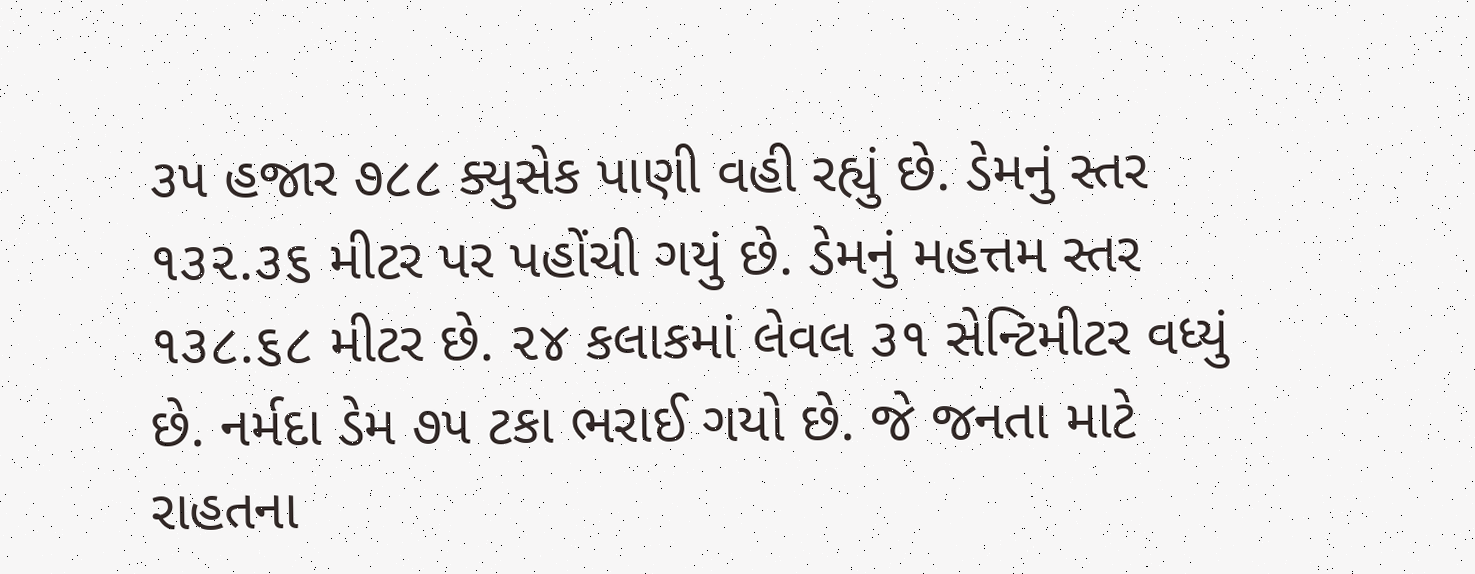૩૫ હજાર ૭૮૮ ક્યુસેક પાણી વહી રહ્યું છે. ડેમનું સ્તર ૧૩૨.૩૬ મીટર પર પહોંચી ગયું છે. ડેમનું મહત્તમ સ્તર ૧૩૮.૬૮ મીટર છે. ૨૪ કલાકમાં લેવલ ૩૧ સેન્ટિમીટર વધ્યું છે. નર્મદા ડેમ ૭૫ ટકા ભરાઈ ગયો છે. જે જનતા માટે રાહતના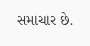સમાચાર છે.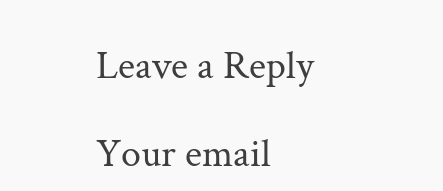Leave a Reply

Your email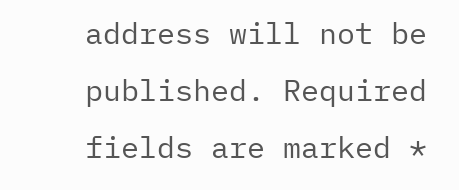address will not be published. Required fields are marked *